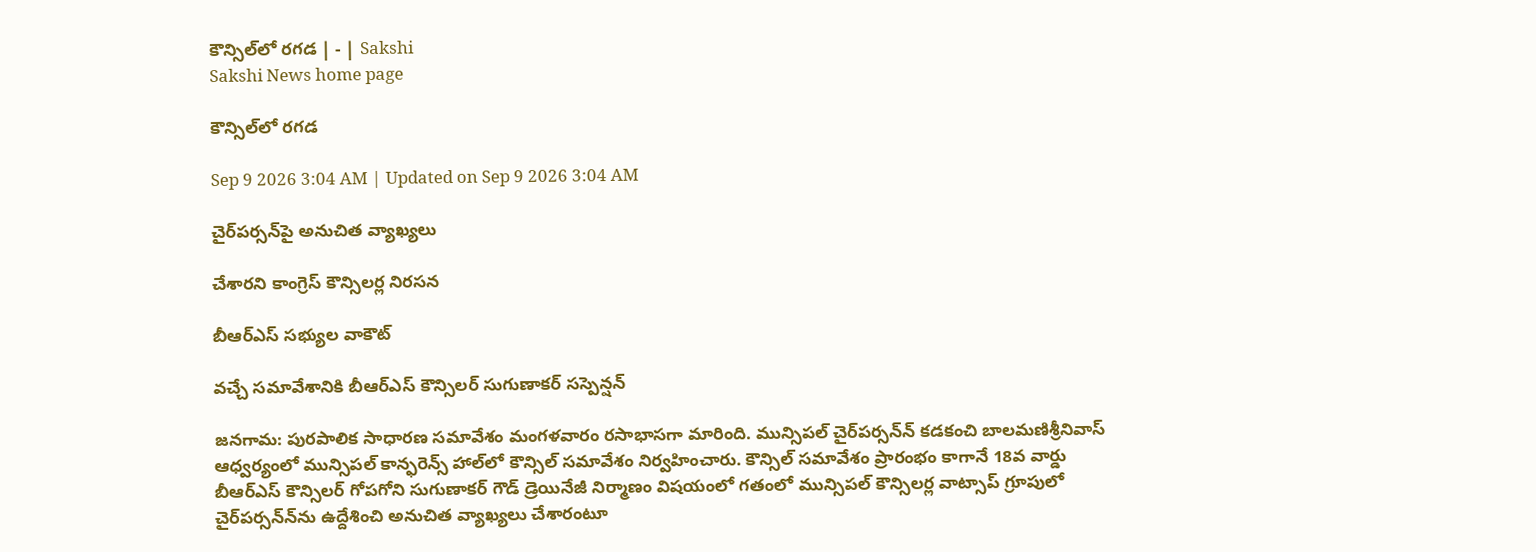కౌన్సిల్‌లో రగడ | - | Sakshi
Sakshi News home page

కౌన్సిల్‌లో రగడ

Sep 9 2026 3:04 AM | Updated on Sep 9 2026 3:04 AM

చైర్‌పర్సన్‌పై అనుచిత వ్యాఖ్యలు

చేశారని కాంగ్రెస్‌ కౌన్సిలర్ల నిరసన

బీఆర్‌ఎస్‌ సభ్యుల వాకౌట్‌

వచ్చే సమావేశానికి బీఆర్‌ఎస్‌ కౌన్సిలర్‌ సుగుణాకర్‌ సస్పెన్షన్‌

జనగామ: పురపాలిక సాధారణ సమావేశం మంగళవారం రసాభాసగా మారింది. మున్సిపల్‌ చైర్‌పర్సన్‌న్‌ కడకంచి బాలమణిశ్రీనివాస్‌ ఆధ్వర్యంలో మున్సిపల్‌ కాన్ఫరెన్స్‌ హాల్‌లో కౌన్సిల్‌ సమావేశం నిర్వహించారు. కౌన్సిల్‌ సమావేశం ప్రారంభం కాగానే 18వ వార్డు బీఆర్‌ఎస్‌ కౌన్సిలర్‌ గోపగోని సుగుణాకర్‌ గౌడ్‌ డ్రెయినేజీ నిర్మాణం విషయంలో గతంలో మున్సిపల్‌ కౌన్సిలర్ల వాట్సాప్‌ గ్రూపులో చైర్‌పర్సన్‌న్‌ను ఉద్దేశించి అనుచిత వ్యాఖ్యలు చేశారంటూ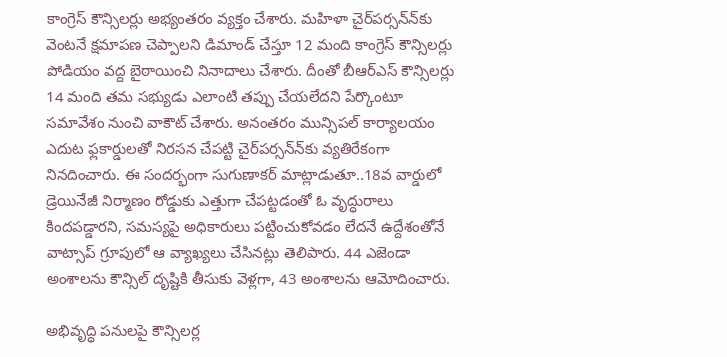కాంగ్రెస్‌ కౌన్సిలర్లు అభ్యంతరం వ్యక్తం చేశారు. మహిళా చైర్‌పర్సన్‌న్‌కు వెంటనే క్షమాపణ చెప్పాలని డిమాండ్‌ చేస్తూ 12 మంది కాంగ్రెస్‌ కౌన్సిలర్లు పోడియం వద్ద బైఠాయించి నినాదాలు చేశారు. దీంతో బీఆర్‌ఎస్‌ కౌన్సిలర్లు 14 మంది తమ సభ్యుడు ఎలాంటి తప్పు చేయలేదని పేర్కొంటూ సమావేశం నుంచి వాకౌట్‌ చేశారు. అనంతరం మున్సిపల్‌ కార్యాలయం ఎదుట ఫ్లకార్డులతో నిరసన చేపట్టి చైర్‌పర్సన్‌న్‌కు వ్యతిరేకంగా నినదించారు. ఈ సందర్భంగా సుగుణాకర్‌ మాట్లాడుతూ..18వ వార్డులో డ్రెయినేజీ నిర్మాణం రోడ్డుకు ఎత్తుగా చేపట్టడంతో ఓ వృద్ధురాలు కిందపడ్డారని, సమస్యపై అధికారులు పట్టించుకోవడం లేదనే ఉద్దేశంతోనే వాట్సాప్‌ గ్రూపులో ఆ వ్యాఖ్యలు చేసినట్లు తెలిపారు. 44 ఎజెండా అంశాలను కౌన్సిల్‌ దృష్టికి తీసుకు వెళ్లగా, 43 అంశాలను ఆమోదించారు.

అభివృద్ధి పనులపై కౌన్సిలర్ల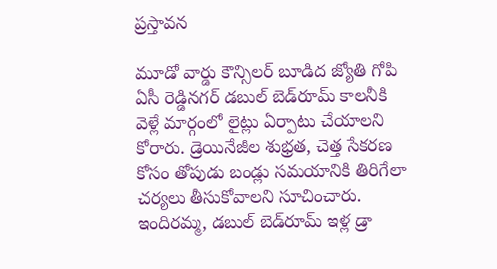ప్రస్తావన

మూడో వార్డు కౌన్సిలర్‌ బూడిద జ్యోతి గోపి ఏసీ రెడ్డినగర్‌ డబుల్‌ బెడ్‌రూమ్‌ కాలనీకి వెళ్లే మార్గంలో లైట్లు ఏర్పాటు చేయాలని కోరారు. డ్రెయినేజీల శుభ్రత, చెత్త సేకరణ కోసం తోపుడు బండ్లు సమయానికి తిరిగేలా చర్యలు తీసుకోవాలని సూచించారు. ఇందిరమ్మ, డబుల్‌ బెడ్‌రూమ్‌ ఇళ్ల డ్రా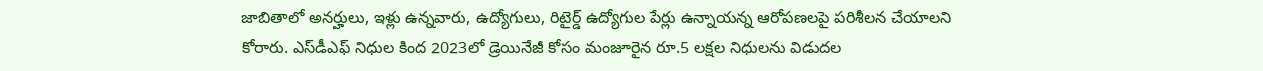జాబితాలో అనర్హులు, ఇళ్లు ఉన్నవారు, ఉద్యోగులు, రిటైర్డ్‌ ఉద్యోగుల పేర్లు ఉన్నాయన్న ఆరోపణలపై పరిశీలన చేయాలని కోరారు. ఎస్‌డీఎఫ్‌ నిధుల కింద 2023లో డ్రెయినేజీ కోసం మంజూరైన రూ.5 లక్షల నిధులను విడుదల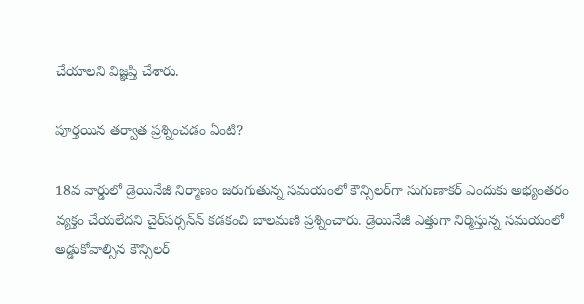చేయాలని విజ్ఞప్తి చేశారు.

పూర్తయిన తర్వాత ప్రశ్నించడం ఏంటి?

18వ వార్డులో డ్రెయినేజీ నిర్మాణం జరుగుతున్న సమయంలో కౌన్సిలర్‌గా సుగుణాకర్‌ ఎందుకు అభ్యంతరం వ్యక్తం చేయలేదని చైర్‌పర్సన్‌న్‌ కడకంచి బాలమణి ప్రశ్నించారు. డ్రెయినేజీ ఎత్తుగా నిర్మిస్తున్న సమయంలో అడ్డుకోవాల్సిన కౌన్సిలర్‌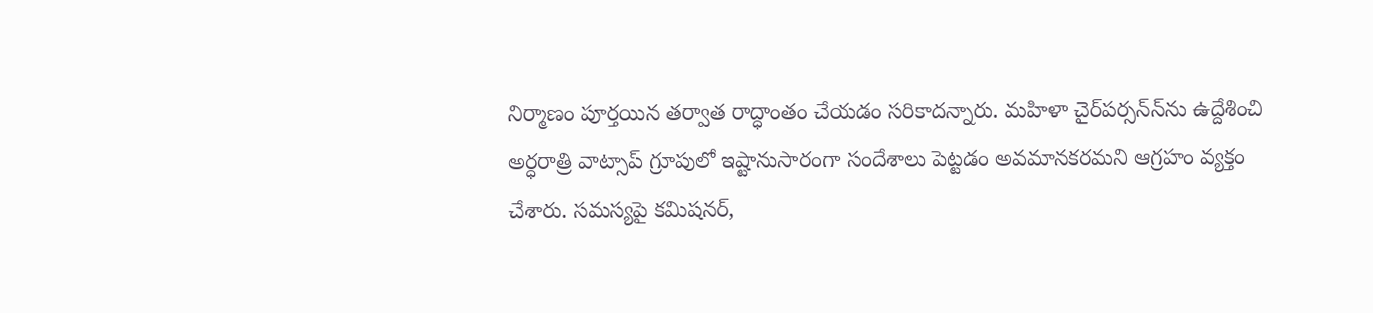నిర్మాణం పూర్తయిన తర్వాత రాద్ధాంతం చేయడం సరికాదన్నారు. మహిళా చైర్‌పర్సన్‌న్‌ను ఉద్దేశించి అర్ధరాత్రి వాట్సాప్‌ గ్రూపులో ఇష్టానుసారంగా సందేశాలు పెట్టడం అవమానకరమని ఆగ్రహం వ్యక్తం చేశారు. సమస్యపై కమిషనర్‌,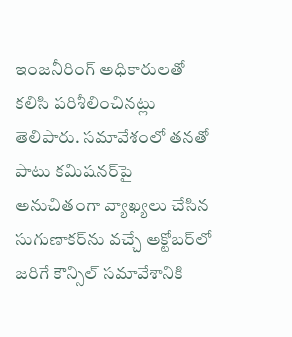ఇంజనీరింగ్‌ అధికారులతో కలిసి పరిశీలించినట్లు తెలిపారు. సమావేశంలో తనతో పాటు కమిషనర్‌పై అనుచితంగా వ్యాఖ్యలు చేసిన సుగుణాకర్‌ను వచ్చే అక్టోబర్‌లో జరిగే కౌన్సిల్‌ సమావేశానికి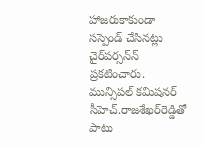హాజరుకాకుండా సస్పెండ్‌ చేసినట్లు చైర్‌పర్సన్‌న్‌ ప్రకటించారు. మున్సిపల్‌ కమిషనర్‌ సీహెచ్‌.రాజశేఖర్‌రెడ్డితో పాటు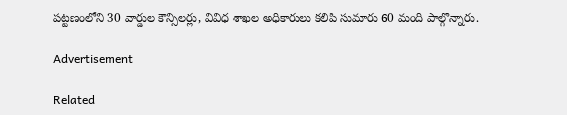పట్టణంలోని 30 వార్డుల కౌన్సిలర్లు, వివిధ శాఖల అధికారులు కలిపి సుమారు 60 మంది పాల్గొన్నారు.

Advertisement

Related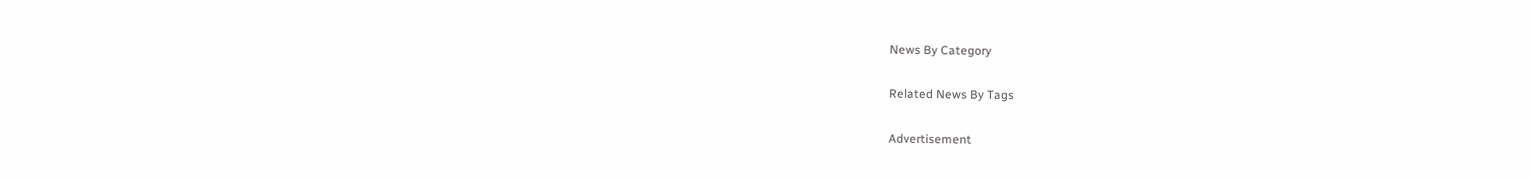News By Category

Related News By Tags

Advertisement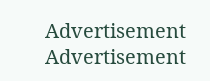Advertisement
Advertisement